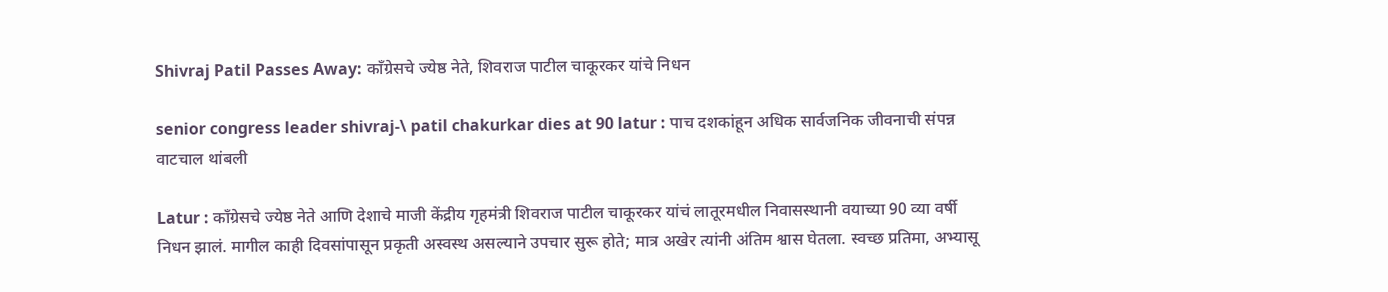Shivraj Patil Passes Away: काँग्रेसचे ज्येष्ठ नेते, शिवराज पाटील चाकूरकर यांचे निधन

senior congress leader shivraj-\ patil chakurkar dies at 90 latur : पाच दशकांहून अधिक सार्वजनिक जीवनाची संपन्न वाटचाल थांबली

Latur : काँग्रेसचे ज्येष्ठ नेते आणि देशाचे माजी केंद्रीय गृहमंत्री शिवराज पाटील चाकूरकर यांचं लातूरमधील निवासस्थानी वयाच्या 90 व्या वर्षी निधन झालं. मागील काही दिवसांपासून प्रकृती अस्वस्थ असल्याने उपचार सुरू होते; मात्र अखेर त्यांनी अंतिम श्वास घेतला. स्वच्छ प्रतिमा, अभ्यासू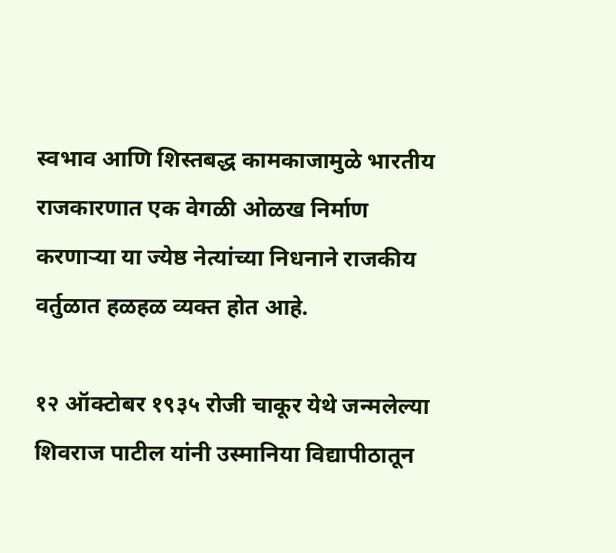स्वभाव आणि शिस्तबद्ध कामकाजामुळे भारतीय राजकारणात एक वेगळी ओळख निर्माण करणाऱ्या या ज्येष्ठ नेत्यांच्या निधनाने राजकीय वर्तुळात हळहळ व्यक्त होत आहे.

१२ ऑक्टोबर १९३५ रोजी चाकूर येथे जन्मलेल्या शिवराज पाटील यांनी उस्मानिया विद्यापीठातून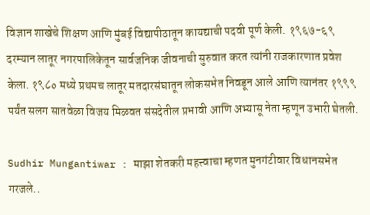विज्ञान शाखेचे शिक्षण आणि मुंबई विद्यापीठातून कायद्याची पदवी पूर्ण केली. १९६७-६९ दरम्यान लातूर नगरपालिकेतून सार्वजनिक जीवनाची सुरुवात करत त्यांनी राजकारणात प्रवेश केला. १९८० मध्ये प्रथमच लातूर मतदारसंघातून लोकसभेत निवडून आले आणि त्यानंतर १९९९ पर्यंत सलग सातवेळा विजय मिळवत संसदेतील प्रभावी आणि अभ्यासू नेता म्हणून उभारी घेतली.

Sudhir Mungantiwar : माझा शेतकरी महत्त्वाचा म्हणत मुनगंटीवार विधानसभेत गरजले..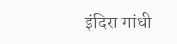इंदिरा गांधी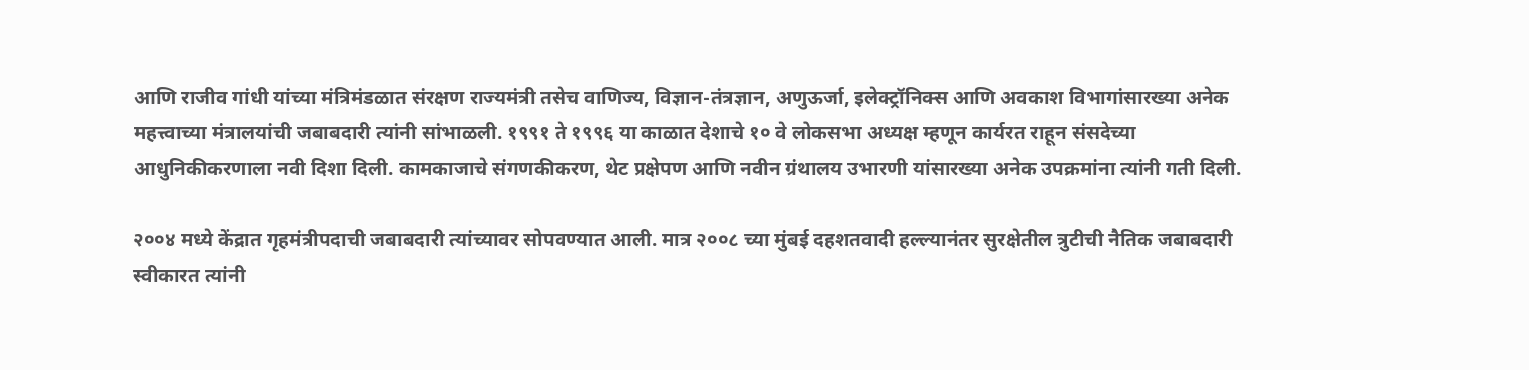आणि राजीव गांधी यांच्या मंत्रिमंडळात संरक्षण राज्यमंत्री तसेच वाणिज्य, विज्ञान-तंत्रज्ञान, अणुऊर्जा, इलेक्ट्रॉनिक्स आणि अवकाश विभागांसारख्या अनेक महत्त्वाच्या मंत्रालयांची जबाबदारी त्यांनी सांभाळली. १९९१ ते १९९६ या काळात देशाचे १० वे लोकसभा अध्यक्ष म्हणून कार्यरत राहून संसदेच्या आधुनिकीकरणाला नवी दिशा दिली. कामकाजाचे संगणकीकरण, थेट प्रक्षेपण आणि नवीन ग्रंथालय उभारणी यांसारख्या अनेक उपक्रमांना त्यांनी गती दिली.

२००४ मध्ये केंद्रात गृहमंत्रीपदाची जबाबदारी त्यांच्यावर सोपवण्यात आली. मात्र २००८ च्या मुंबई दहशतवादी हल्ल्यानंतर सुरक्षेतील त्रुटीची नैतिक जबाबदारी स्वीकारत त्यांनी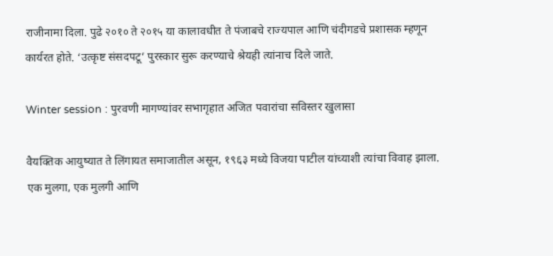राजीनामा दिला. पुढे २०१० ते २०१५ या कालावधीत ते पंजाबचे राज्यपाल आणि चंदीगडचे प्रशासक म्हणून कार्यरत होते. ‘उत्कृष्ट संसदपटू’ पुरस्कार सुरू करण्याचे श्रेयही त्यांनाच दिले जाते.

Winter session : पुरवणी मागण्यांवर सभागृहात अजित पवारांचा सविस्तर खुलासा

वैयक्तिक आयुष्यात ते लिंगायत समाजातील असून, १९६३ मध्ये विजया पाटील यांच्याशी त्यांचा विवाह झाला. एक मुलगा, एक मुलगी आणि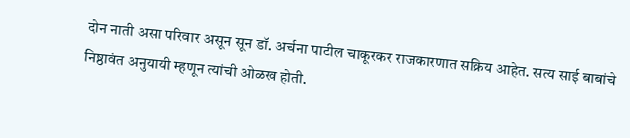दोन नाती असा परिवार असून सून डॉ. अर्चना पाटील चाकूरकर राजकारणात सक्रिय आहेत. सत्य साई बाबांचे निष्ठावंत अनुयायी म्हणून त्यांची ओळख होती.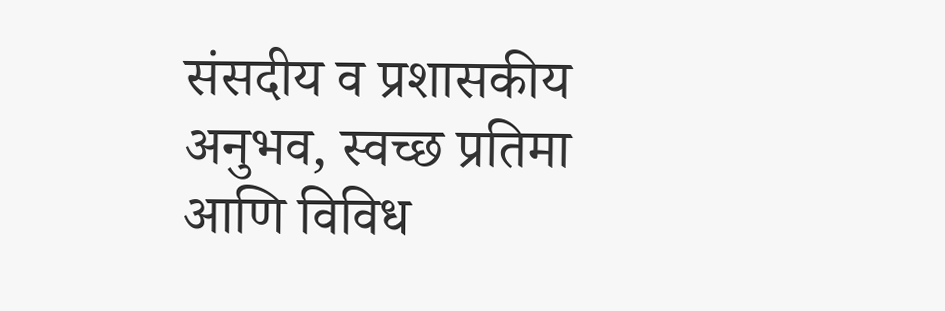संसदीय व प्रशासकीय अनुभव, स्वच्छ प्रतिमा आणि विविध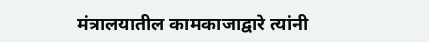मंत्रालयातील कामकाजाद्वारे त्यांनी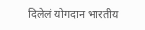दिलेलं योगदान भारतीय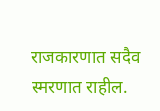राजकारणात सदैव स्मरणात राहील.